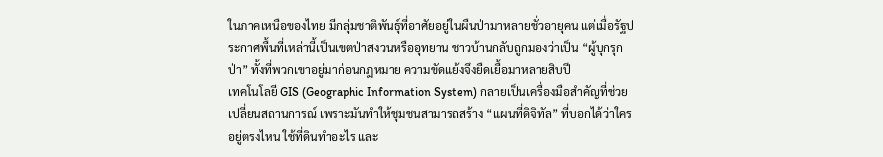ในภาคเหนือของไทย มีกลุ่มชาติพันธุ์ที่อาศัยอยู่ในผืนป่ามาหลายชั่วอายุคน แต่เมื่อรัฐประกาศพื้นที่เหล่านี้เป็นเขตป่าสงวนหรืออุทยาน ชาวบ้านกลับถูกมองว่าเป็น “ผู้บุกรุกป่า” ทั้งที่พวกเขาอยู่มาก่อนกฎหมาย ความขัดแย้งจึงยืดเยื้อมาหลายสิบปี
เทคโนโลยี GIS (Geographic Information System) กลายเป็นเครื่องมือสำคัญที่ช่วยเปลี่ยนสถานการณ์ เพราะมันทำให้ชุมชนสามารถสร้าง “แผนที่ดิจิทัล” ที่บอกได้ว่าใครอยู่ตรงไหน ใช้ที่ดินทำอะไร และ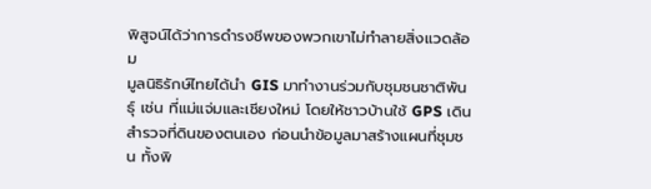พิสูจน์ได้ว่าการดำรงชีพของพวกเขาไม่ทำลายสิ่งแวดล้อม
มูลนิธิรักษ์ไทยได้นำ GIS มาทำงานร่วมกับชุมชนชาติพันธุ์ เช่น ที่แม่แจ่มและเชียงใหม่ โดยให้ชาวบ้านใช้ GPS เดินสำรวจที่ดินของตนเอง ก่อนนำข้อมูลมาสร้างแผนที่ชุมชน ทั้งพิ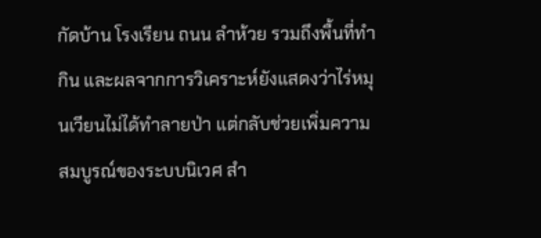กัดบ้าน โรงเรียน ถนน ลำห้วย รวมถึงพื้นที่ทำกิน และผลจากการวิเคราะห์ยังแสดงว่าไร่หมุนเวียนไม่ได้ทำลายป่า แต่กลับช่วยเพิ่มความสมบูรณ์ของระบบนิเวศ สำ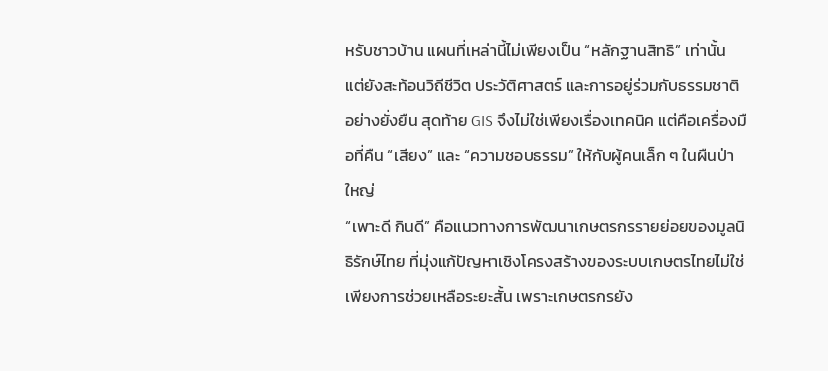หรับชาวบ้าน แผนที่เหล่านี้ไม่เพียงเป็น “หลักฐานสิทธิ” เท่านั้น แต่ยังสะท้อนวิถีชีวิต ประวัติศาสตร์ และการอยู่ร่วมกับธรรมชาติอย่างยั่งยืน สุดท้าย GIS จึงไม่ใช่เพียงเรื่องเทคนิค แต่คือเครื่องมือที่คืน “เสียง” และ “ความชอบธรรม” ให้กับผู้คนเล็ก ๆ ในผืนป่าใหญ่
“เพาะดี กินดี” คือแนวทางการพัฒนาเกษตรกรรายย่อยของมูลนิธิรักษ์ไทย ที่มุ่งแก้ปัญหาเชิงโครงสร้างของระบบเกษตรไทยไม่ใช่เพียงการช่วยเหลือระยะสั้น เพราะเกษตรกรยัง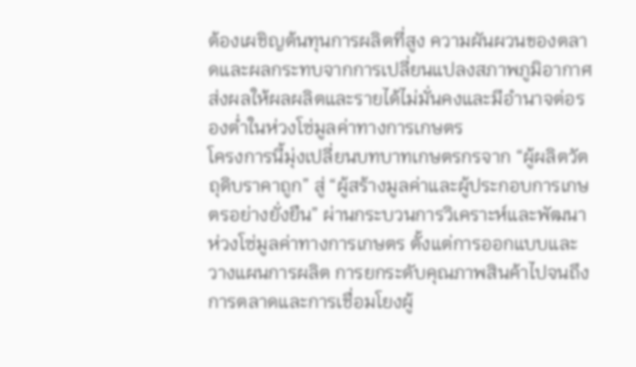ต้องเผชิญต้นทุนการผลิตที่สูง ความผันผวนของตลาดและผลกระทบจากการเปลี่ยนแปลงสภาพภูมิอากาศ ส่งผลให้ผลผลิตและรายได้ไม่มั่นคงและมีอำนาจต่อรองต่ำในห่วงโซ่มูลค่าทางการเกษตร
โครงการนี้มุ่งเปลี่ยนบทบาทเกษตรกรจาก “ผู้ผลิตวัตถุดิบราคาถูก” สู่ “ผู้สร้างมูลค่าและผู้ประกอบการเกษตรอย่างยั่งยืน” ผ่านกระบวนการวิเคราะห์และพัฒนาห่วงโซ่มูลค่าทางการเกษตร ตั้งแต่การออกแบบและวางแผนการผลิต การยกระดับคุณภาพสินค้าไปจนถึงการตลาดและการเชื่อมโยงผู้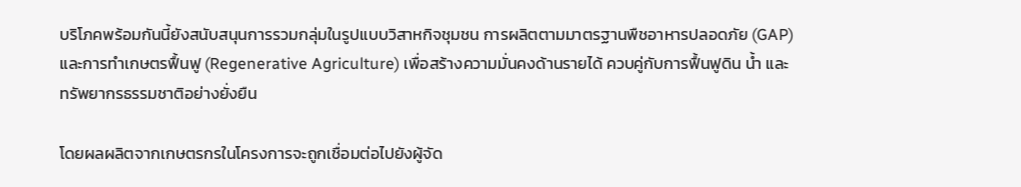บริโภคพร้อมกันนี้ยังสนับสนุนการรวมกลุ่มในรูปแบบวิสาหกิจชุมชน การผลิตตามมาตรฐานพืชอาหารปลอดภัย (GAP) และการทำเกษตรฟื้นฟู (Regenerative Agriculture) เพื่อสร้างความมั่นคงด้านรายได้ ควบคู่กับการฟื้นฟูดิน น้ำ และทรัพยากรธรรมชาติอย่างยั่งยืน

โดยผลผลิตจากเกษตรกรในโครงการจะถูกเชื่อมต่อไปยังผู้จัด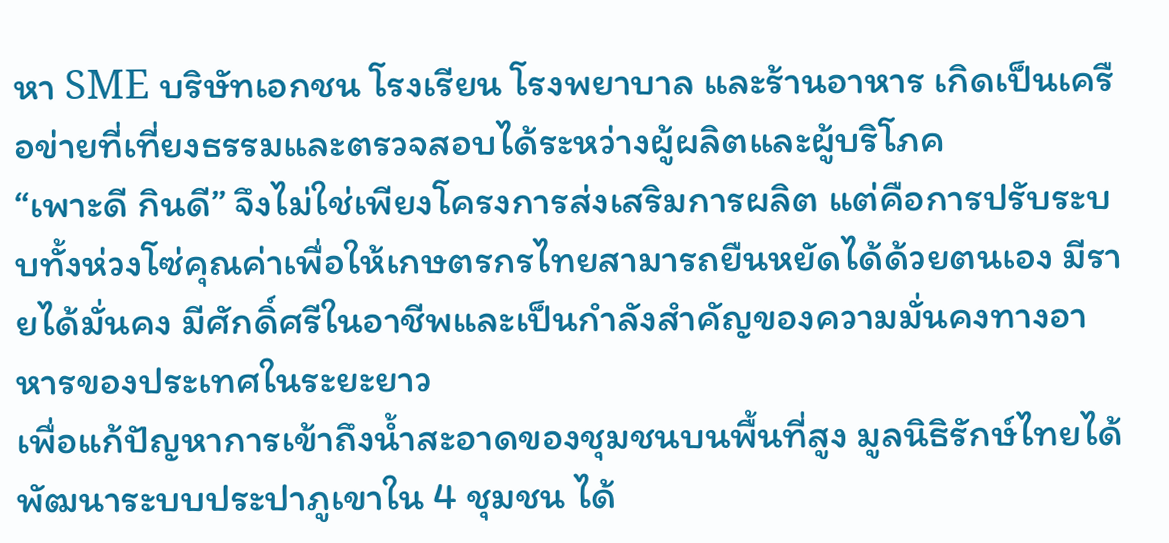หา SME บริษัทเอกชน โรงเรียน โรงพยาบาล และร้านอาหาร เกิดเป็นเครือข่ายที่เที่ยงธรรมและตรวจสอบได้ระหว่างผู้ผลิตและผู้บริโภค
“เพาะดี กินดี” จึงไม่ใช่เพียงโครงการส่งเสริมการผลิต แต่คือการปรับระบบทั้งห่วงโซ่คุณค่าเพื่อให้เกษตรกรไทยสามารถยืนหยัดได้ด้วยตนเอง มีรายได้มั่นคง มีศักดิ์ศรีในอาชีพและเป็นกำลังสำคัญของความมั่นคงทางอาหารของประเทศในระยะยาว
เพื่อแก้ปัญหาการเข้าถึงน้ำสะอาดของชุมชนบนพื้นที่สูง มูลนิธิรักษ์ไทยได้พัฒนาระบบประปาภูเขาใน 4 ชุมชน ได้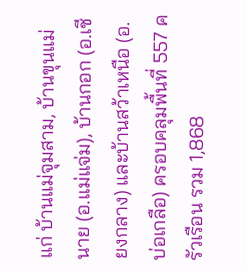แก่ บ้านแม่จุมสาม, บ้านขุนแม่นาย (อ.แม่แจ่ม), บ้านกอก (อ.เชียงกลาง) และบ้านสว้าเหนือ (อ.บ่อเกลือ) ครอบคลุมพื้นที่ 557 ครัวเรือน รวม 1,868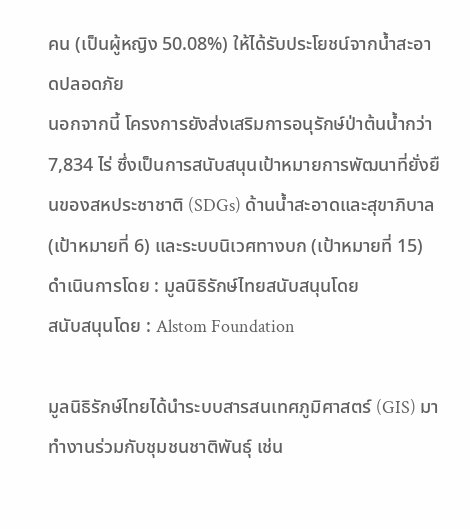คน (เป็นผู้หญิง 50.08%) ให้ได้รับประโยชน์จากน้ำสะอาดปลอดภัย
นอกจากนี้ โครงการยังส่งเสริมการอนุรักษ์ป่าต้นน้ำกว่า 7,834 ไร่ ซึ่งเป็นการสนับสนุนเป้าหมายการพัฒนาที่ยั่งยืนของสหประชาชาติ (SDGs) ด้านน้ำสะอาดและสุขาภิบาล (เป้าหมายที่ 6) และระบบนิเวศทางบก (เป้าหมายที่ 15)
ดำเนินการโดย : มูลนิธิรักษ์ไทยสนับสนุนโดย
สนับสนุนโดย : Alstom Foundation

มูลนิธิรักษ์ไทยได้นำระบบสารสนเทศภูมิศาสตร์ (GIS) มาทำงานร่วมกับชุมชนชาติพันธุ์ เช่น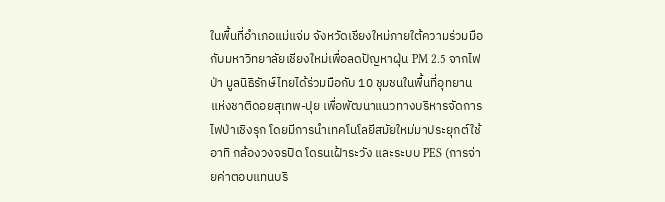ในพื้นที่อำเภอแม่แจ่ม จังหวัดเชียงใหม่ภายใต้ความร่วมมือกับมหาวิทยาลัยเชียงใหม่เพื่อลดปัญหาฝุ่น PM 2.5 จากไฟป่า มูลนิธิรักษ์ไทยได้ร่วมมือกับ 10 ชุมชนในพื้นที่อุทยานแห่งชาติดอยสุเทพ-ปุย เพื่อพัฒนาแนวทางบริหารจัดการไฟป่าเชิงรุก โดยมีการนำเทคโนโลยีสมัยใหม่มาประยุกต์ใช้ อาทิ กล้องวงจรปิด โดรนเฝ้าระวัง และระบบ PES (การจ่ายค่าตอบแทนบริ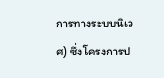การทางระบบนิเวศ) ซึ่งโครงการป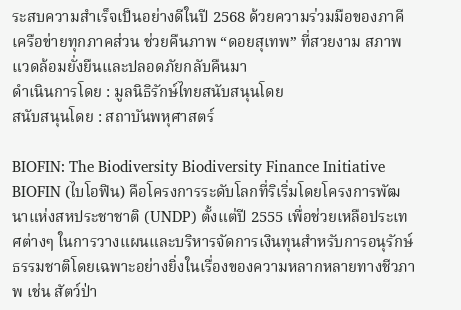ระสบความสำเร็จเป็นอย่างดีในปี 2568 ด้วยความร่วมมือของภาคีเครือข่ายทุกภาคส่วน ช่วยคืนภาพ “ดอยสุเทพ” ที่สวยงาม สภาพแวดล้อมยั่งยืนและปลอดภัยกลับคืนมา
ดำเนินการโดย : มูลนิธิรักษ์ไทยสนับสนุนโดย
สนับสนุนโดย : สถาบันพหุศาสตร์

BIOFIN: The Biodiversity Biodiversity Finance Initiative
BIOFIN (ไบโอฟิน) คือโครงการระดับโลกที่ริเริ่มโดยโครงการพัฒนาแห่งสหประชาชาติ (UNDP) ตั้งแต่ปี 2555 เพื่อช่วยเหลือประเทศต่างๆ ในการวางแผนและบริหารจัดการเงินทุนสำหรับการอนุรักษ์ธรรมชาติโดยเฉพาะอย่างยิ่งในเรื่องของความหลากหลายทางชีวภาพ เช่น สัตว์ป่า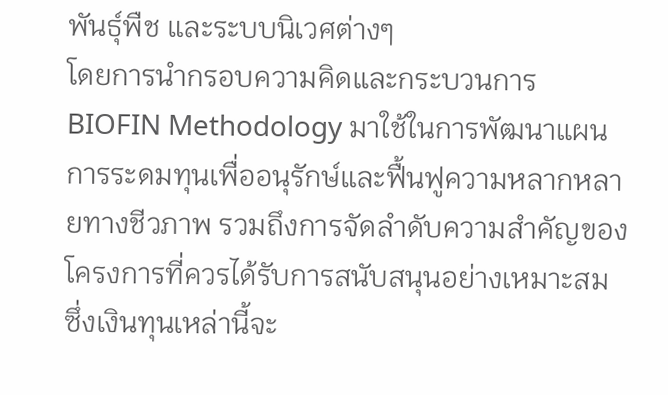พันธุ์พืช และระบบนิเวศต่างๆ
โดยการนำกรอบความคิดและกระบวนการ BIOFIN Methodology มาใช้ในการพัฒนาแผนการระดมทุนเพื่ออนุรักษ์และฟื้นฟูความหลากหลายทางชีวภาพ รวมถึงการจัดลำดับความสำคัญของโครงการที่ควรได้รับการสนับสนุนอย่างเหมาะสม ซึ่งเงินทุนเหล่านี้จะ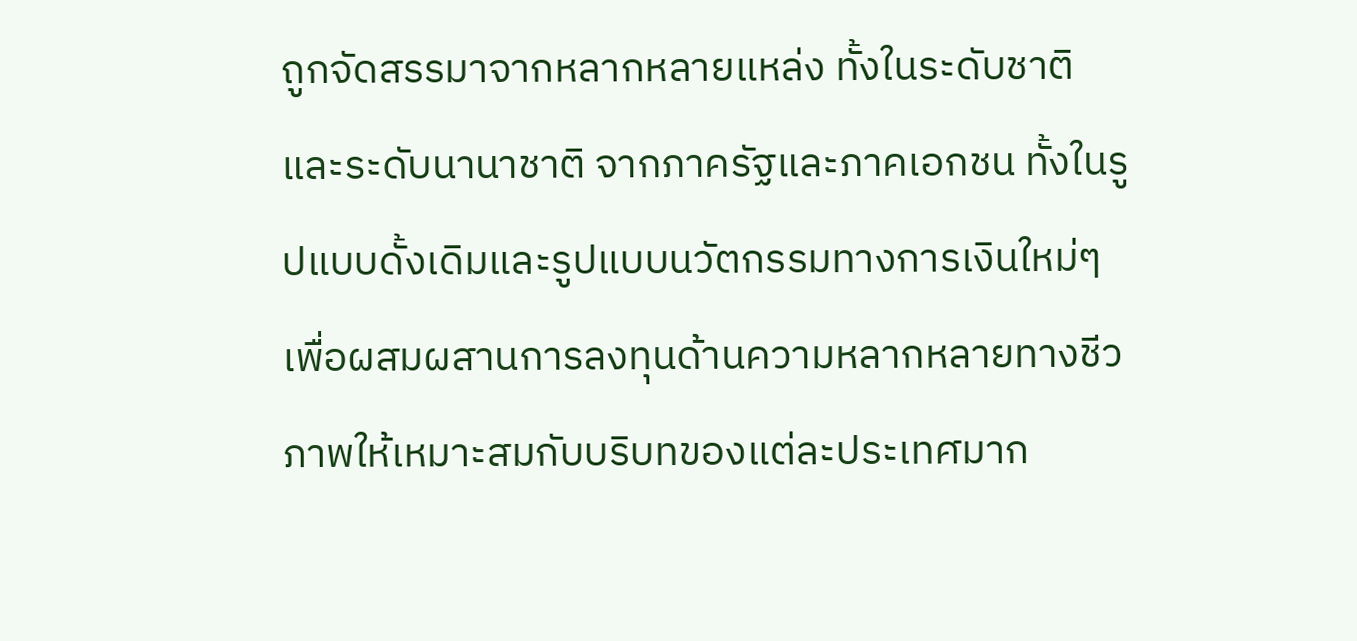ถูกจัดสรรมาจากหลากหลายแหล่ง ทั้งในระดับชาติและระดับนานาชาติ จากภาครัฐและภาคเอกชน ทั้งในรูปแบบดั้งเดิมและรูปแบบนวัตกรรมทางการเงินใหม่ๆเพื่อผสมผสานการลงทุนด้านความหลากหลายทางชีวภาพให้เหมาะสมกับบริบทของแต่ละประเทศมาก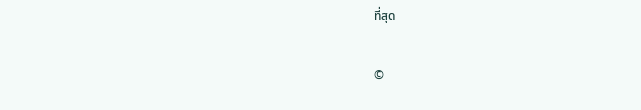ที่สุด

©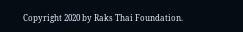Copyright 2020 by Raks Thai Foundation.